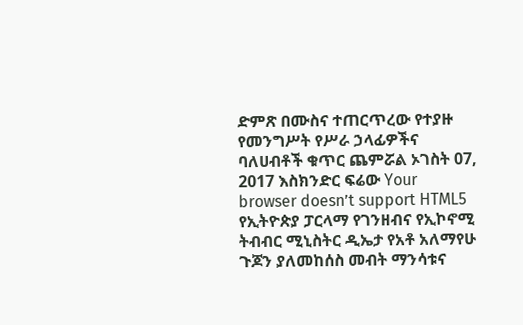ድምጽ በሙስና ተጠርጥረው የተያዙ የመንግሥት የሥራ ኃላፊዎችና ባለሀብቶች ቁጥር ጨምሯል ኦገስት 07, 2017 እስክንድር ፍሬው Your browser doesn’t support HTML5 የኢትዮጵያ ፓርላማ የገንዘብና የኢኮኖሚ ትብብር ሚኒስትር ዲኤታ የአቶ አለማየሁ ጉጆን ያለመከሰስ መብት ማንሳቱና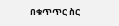በቁጥጥር ስር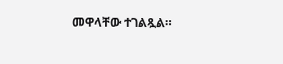መዋላቸው ተገልጿል።